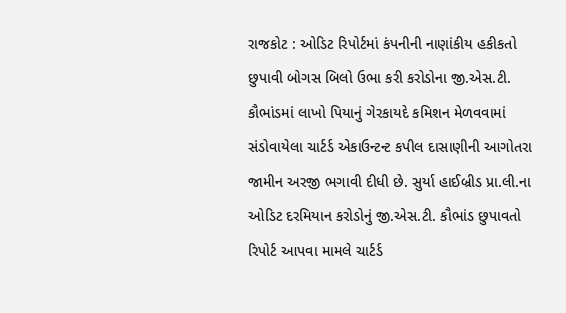રાજકોટ : ઓડિટ રિપોર્ટમાં કંપનીની નાણાંકીય હકીકતો છુપાવી બોગસ બિલો ઉભા કરી કરોડોના જી.એસ.ટી. કૌભાંડમાં લાખો પિયાનું ગેરકાયદે કમિશન મેળવવામાં સંડોવાયેલા ચાર્ટર્ડ એકાઉન્ટન્ટ કપીલ દાસાણીની આગોતરા જામીન અરજી ભગાવી દીધી છે. સુર્યા હાઈબ્રીડ પ્રા.લી.ના ઓડિટ દરમિયાન કરોડોનું જી.એસ.ટી. કૌભાંડ છુપાવતો રિપોર્ટ આપવા મામલે ચાર્ટર્ડ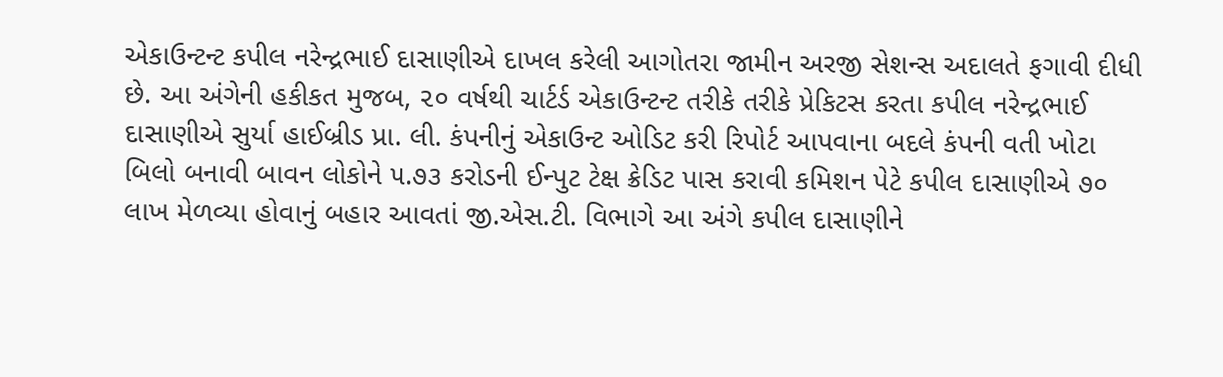એકાઉન્ટન્ટ કપીલ નરેન્દ્રભાઈ દાસાણીએ દાખલ કરેલી આગોતરા જામીન અરજી સેશન્સ અદાલતે ફગાવી દીધી છે. આ અંગેની હકીકત મુજબ, ૨૦ વર્ષથી ચાર્ટર્ડ એકાઉન્ટન્ટ તરીકે તરીકે પ્રેકિટસ કરતા કપીલ નરેન્દ્રભાઈ દાસાણીએ સુર્યા હાઈબ્રીડ પ્રા. લી. કંપનીનું એકાઉન્ટ ઓડિટ કરી રિપોર્ટ આપવાના બદલે કંપની વતી ખોટા બિલો બનાવી બાવન લોકોને ૫.૭૩ કરોડની ઈન્પુટ ટેક્ષ ક્રેડિટ પાસ કરાવી કમિશન પેટે કપીલ દાસાણીએ ૭૦ લાખ મેળવ્યા હોવાનું બહાર આવતાં જી.એસ.ટી. વિભાગે આ અંગે કપીલ દાસાણીને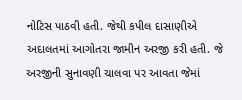નોટિસ પાઠવી હતી. જેથી કપીલ દાસાણીએ અદાલતમાં આગોતરા જામીન અરજી કરી હતી. જે અરજીની સુનાવણી ચાલવા પર આવતા જેમાં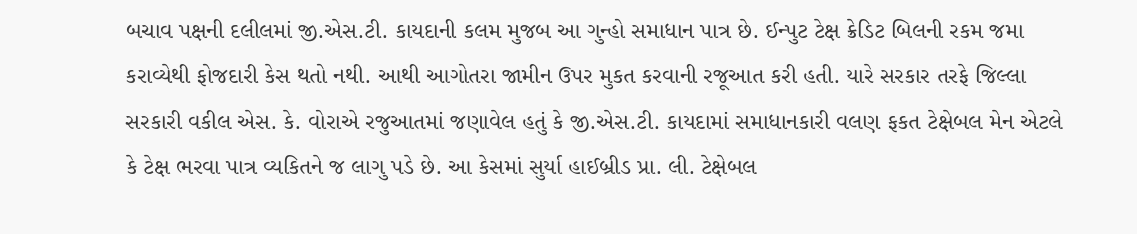બચાવ પક્ષની દલીલમાં જી.એસ.ટી. કાયદાની કલમ મુજબ આ ગુન્હો સમાધાન પાત્ર છે. ઈન્પુટ ટેક્ષ ક્રેડિટ બિલની રકમ જમા કરાવ્યેથી ફોજદારી કેસ થતો નથી. આથી આગોતરા જામીન ઉપર મુકત કરવાની રજૂઆત કરી હતી. યારે સરકાર તરફે જિલ્લા સરકારી વકીલ એસ. કે. વોરાએ રજુઆતમાં જણાવેલ હતું કે જી.એસ.ટી. કાયદામાં સમાધાનકારી વલણ ફકત ટેક્ષેબલ મેન એટલે કે ટેક્ષ ભરવા પાત્ર વ્યકિતને જ લાગુ પડે છે. આ કેસમાં સુર્યા હાઈબ્રીડ પ્રા. લી. ટેક્ષેબલ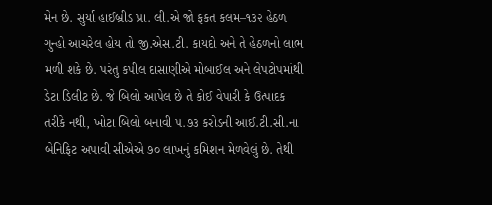મેન છે. સુર્યા હાઈબ્રીડ પ્રા. લી.એ જો ફકત કલમ–૧૩૨ હેઠળ ગુન્હો આચરેલ હોય તો જી.એસ.ટી. કાયદો અને તે હેઠળનો લાભ મળી શકે છે. પરંતુ કપીલ દાસાણીએ મોબાઈલ અને લેપટોપમાંથી ડેટા ડિલીટ છે. જે બિલો આપેલ છે તે કોઈ વેપારી કે ઉત્પાદક તરીકે નથી, ખોટા બિલો બનાવી ૫.૭૩ કરોડની આઈ.ટી.સી.ના બેનિફિટ અપાવી સીએએ ૭૦ લાખનું કમિશન મેળવેલું છે. તેથી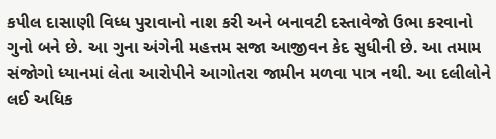કપીલ દાસાણી વિધ્ધ પુરાવાનો નાશ કરી અને બનાવટી દસ્તાવેજો ઉભા કરવાનો ગુનો બને છે. આ ગુના અંગેની મહત્તમ સજા આજીવન કેદ સુધીની છે. આ તમામ સંજોગો ધ્યાનમાં લેતા આરોપીને આગોતરા જામીન મળવા પાત્ર નથી. આ દલીલોને લઈ અધિક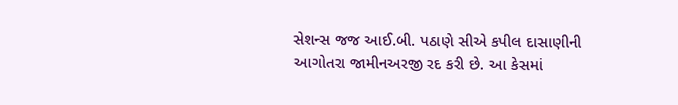સેશન્સ જજ આઈ.બી. પઠાણે સીએ કપીલ દાસાણીની આગોતરા જામીનઅરજી રદ કરી છે. આ કેસમાં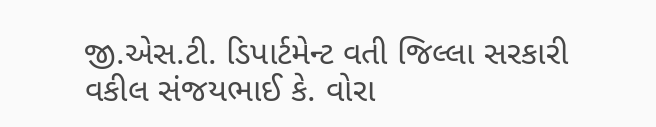જી.એસ.ટી. ડિપાર્ટમેન્ટ વતી જિલ્લા સરકારી વકીલ સંજયભાઈ કે. વોરા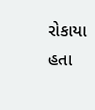રોકાયા હતા